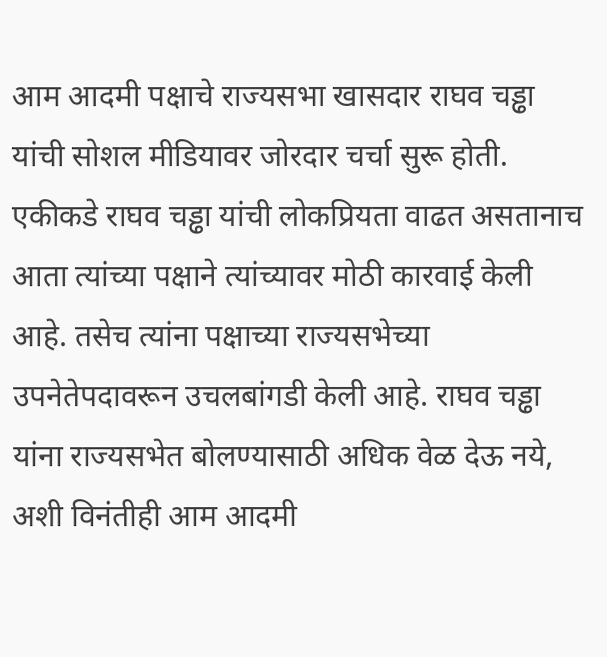आम आदमी पक्षाचे राज्यसभा खासदार राघव चड्ढा यांची सोशल मीडियावर जोरदार चर्चा सुरू होती. एकीकडे राघव चड्ढा यांची लोकप्रियता वाढत असतानाच आता त्यांच्या पक्षाने त्यांच्यावर मोठी कारवाई केली आहे. तसेच त्यांना पक्षाच्या राज्यसभेच्या उपनेतेपदावरून उचलबांगडी केली आहे. राघव चड्ढा यांना राज्यसभेत बोलण्यासाठी अधिक वेळ देऊ नये, अशी विनंतीही आम आदमी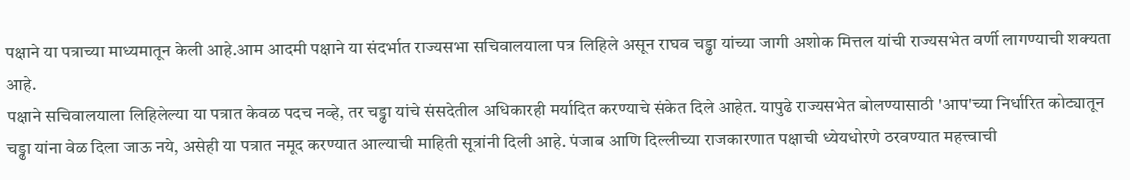पक्षाने या पत्राच्या माध्यमातून केली आहे.आम आदमी पक्षाने या संदर्भात राज्यसभा सचिवालयाला पत्र लिहिले असून राघव चड्ढा यांच्या जागी अशोक मित्तल यांची राज्यसभेत वर्णी लागण्याची शक्यता आहे.
पक्षाने सचिवालयाला लिहिलेल्या या पत्रात केवळ पदच नव्हे, तर चड्ढा यांचे संसदेतील अधिकारही मर्यादित करण्याचे संकेत दिले आहेत. यापुढे राज्यसभेत बोलण्यासाठी 'आप'च्या निर्धारित कोट्यातून चड्ढा यांना वेळ दिला जाऊ नये, असेही या पत्रात नमूद करण्यात आल्याची माहिती सूत्रांनी दिली आहे. पंजाब आणि दिल्लीच्या राजकारणात पक्षाची ध्येयधोरणे ठरवण्यात महत्त्वाची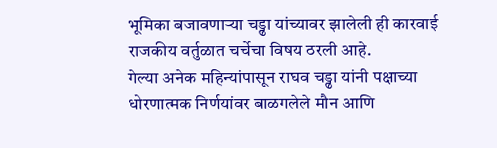भूमिका बजावणाऱ्या चड्ढा यांच्यावर झालेली ही कारवाई राजकीय वर्तुळात चर्चेचा विषय ठरली आहे.
गेल्या अनेक महिन्यांपासून राघव चड्ढा यांनी पक्षाच्या धोरणात्मक निर्णयांवर बाळगलेले मौन आणि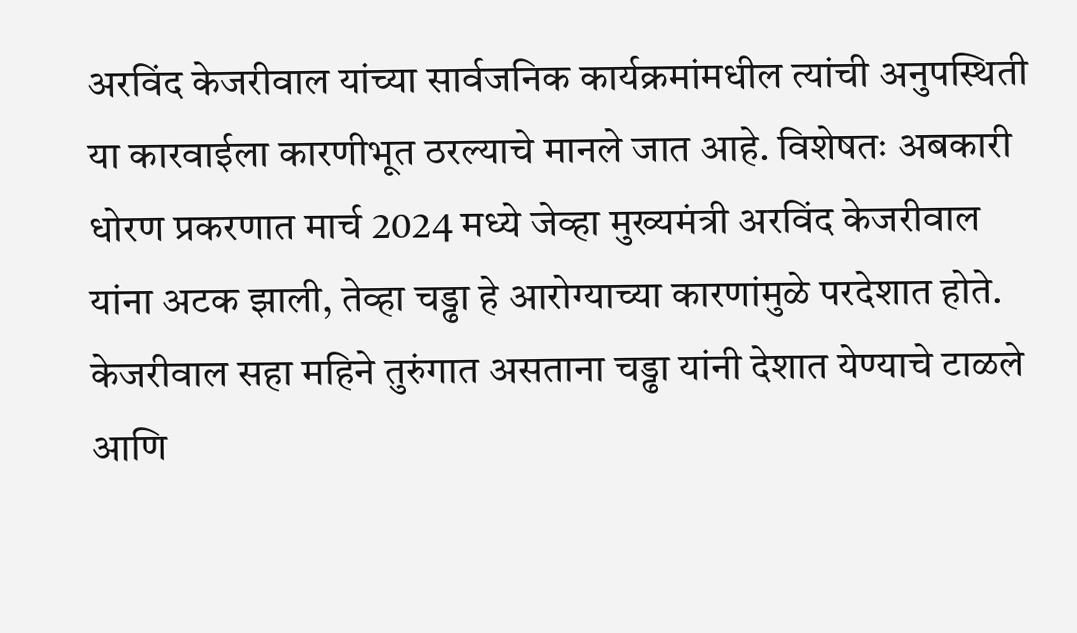अरविंद केजरीवाल यांच्या सार्वजनिक कार्यक्रमांमधील त्यांची अनुपस्थिती या कारवाईला कारणीभूत ठरल्याचे मानले जात आहे. विशेषतः अबकारी धोरण प्रकरणात मार्च 2024 मध्ये जेव्हा मुख्यमंत्री अरविंद केजरीवाल यांना अटक झाली, तेव्हा चड्ढा हे आरोग्याच्या कारणांमुळे परदेशात होते. केजरीवाल सहा महिने तुरुंगात असताना चड्ढा यांनी देशात येण्याचे टाळले आणि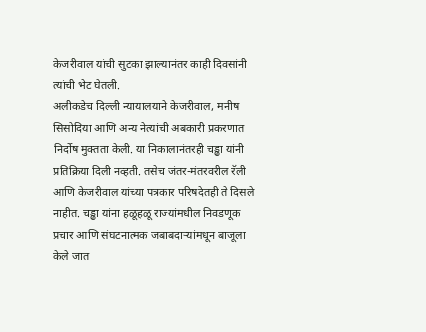केजरीवाल यांची सुटका झाल्यानंतर काही दिवसांनी त्यांची भेट घेतली.
अलीकडेच दिल्ली न्यायालयाने केजरीवाल, मनीष सिसोदिया आणि अन्य नेत्यांची अबकारी प्रकरणात निर्दोष मुक्तता केली. या निकालानंतरही चड्ढा यांनी प्रतिक्रिया दिली नव्हती. तसेच जंतर-मंतरवरील रॅली आणि केजरीवाल यांच्या पत्रकार परिषदेतही ते दिसले नाहीत. चड्ढा यांना हळूहळू राज्यांमधील निवडणूक प्रचार आणि संघटनात्मक जबाबदाऱ्यांमधून बाजूला केले जात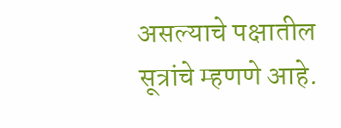असल्याचे पक्षातील सूत्रांचे म्हणणे आहे.